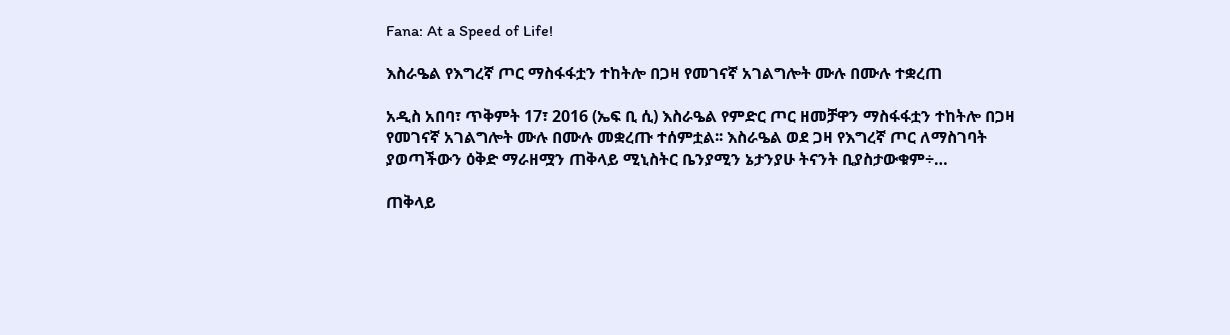Fana: At a Speed of Life!

እስራዔል የእግረኛ ጦር ማስፋፋቷን ተከትሎ በጋዛ የመገናኛ አገልግሎት ሙሉ በሙሉ ተቋረጠ

አዲስ አበባ፣ ጥቅምት 17፣ 2016 (ኤፍ ቢ ሲ) እስራዔል የምድር ጦር ዘመቻዋን ማስፋፋቷን ተከትሎ በጋዛ የመገናኛ አገልግሎት ሙሉ በሙሉ መቋረጡ ተሰምቷል፡፡ እስራዔል ወደ ጋዛ የእግረኛ ጦር ለማስገባት ያወጣችውን ዕቅድ ማራዘሟን ጠቅላይ ሚኒስትር ቤንያሚን ኔታንያሁ ትናንት ቢያስታውቁም÷…

ጠቅላይ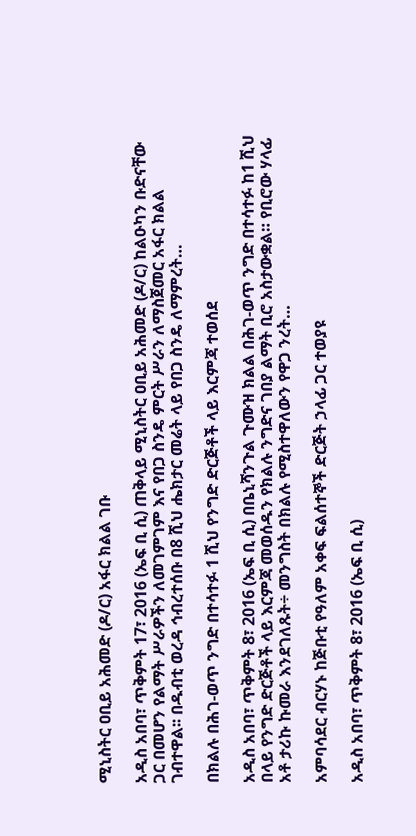ሚኒስትር ዐቢይ አሕመድ (ዶ/ር) አፋር ክልል ገቡ

አዲስ አበባ፣ ጥቅምት 17፣ 2016 (ኤፍ ቢ ሲ) ጠቅላይ ሚኒስትር ዐቢይ አሕመድ (ዶ/ር) ከልዑካን ቡድናቸው ጋር በመሆን የልማት ሥራዎችን ለመገምገም እና የበጋ ስንዴ ምርት ሥራን ለማስጀመር አፋር ክልል ገብተዋል፡፡ በዱብቲ ወረዳ ኅብረተሰቡ በ8 ሺህ ሔክታር መሬት ላይ የበጋ ስንዴ ለማምረት…

በክልሉ በሕገ-ወጥ ንግድ በተሳተፉ 1 ሺህ የንግድ ድርጅቶች ላይ እርምጃ ተወሰደ

አዲስ አበባ፣ ጥቅምት 8፣ 2016 (ኤፍ ቢ ሲ) በቤኒሻንጉል ጉሙዝ ክልል በሕገ-ወጥ ንግድ በተሳተፉ ከ1 ሺህ በላይ የንግድ ድርጅቶች ላይ እርምጃ መወሰዱን የክልሉ ንግድና ገበያ ልማት ቢሮ አስታውቋል። የቢሮው ሃላፊ አቶ ታሪኩ ኩመራ እንደገለጹት÷ መንግስት በክልሉ የሚስተዋለውን የዋጋ ንረት…

አምባሳደር ብርሃኑ ከጅቡቲ የዓለም አቀፍ ፍልሰተኞች ድርጅት ኃላፊ ጋር ተወያዩ

አዲስ አበባ፣ ጥቅምት 8፣ 2016 (ኤፍ ቢ ሲ)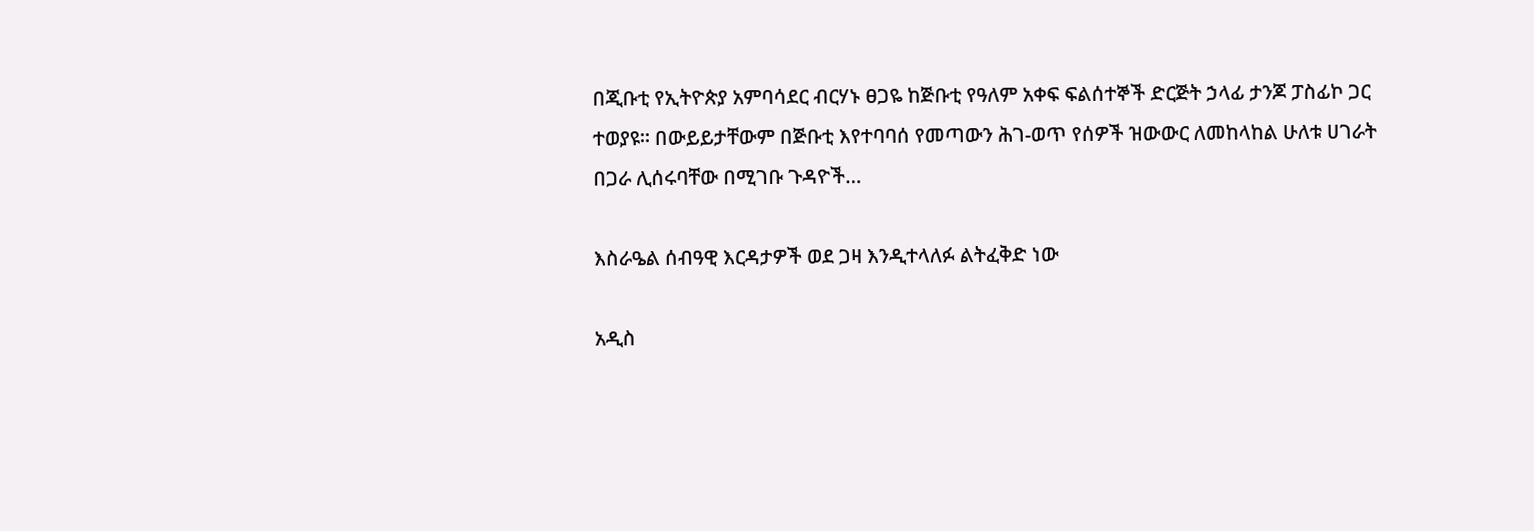በጂቡቲ የኢትዮጵያ አምባሳደር ብርሃኑ ፀጋዬ ከጅቡቲ የዓለም አቀፍ ፍልሰተኞች ድርጅት ኃላፊ ታንጆ ፓስፊኮ ጋር ተወያዩ፡፡ በውይይታቸውም በጅቡቲ እየተባባሰ የመጣውን ሕገ-ወጥ የሰዎች ዝውውር ለመከላከል ሁለቱ ሀገራት በጋራ ሊሰሩባቸው በሚገቡ ጉዳዮች…

እስራዔል ሰብዓዊ እርዳታዎች ወደ ጋዛ እንዲተላለፉ ልትፈቅድ ነው

አዲስ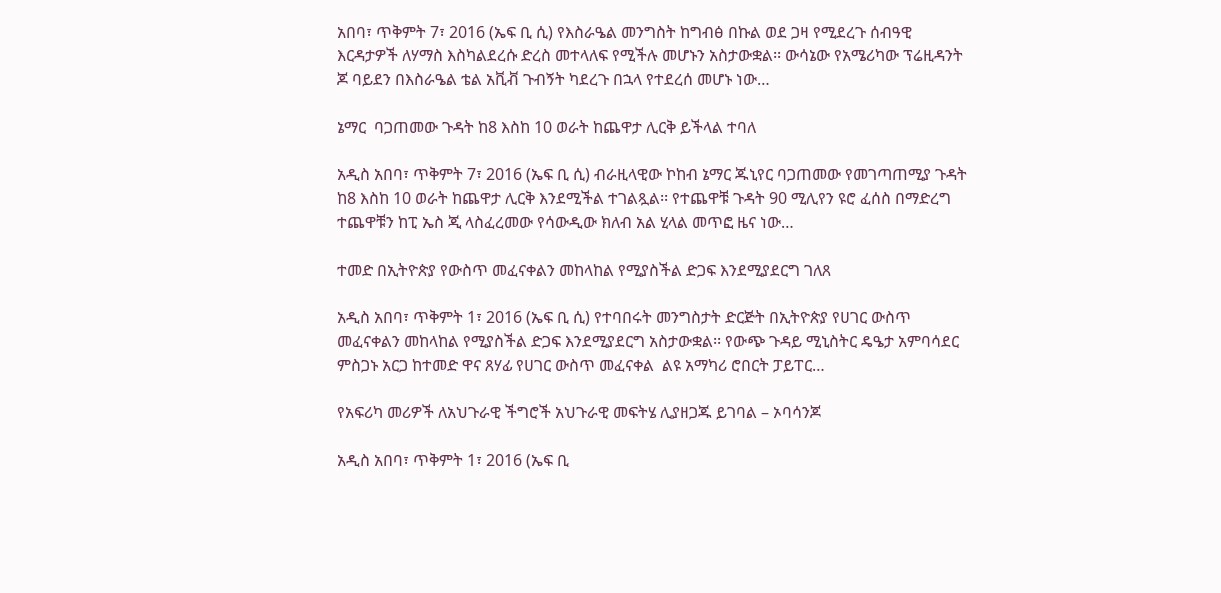አበባ፣ ጥቅምት 7፣ 2016 (ኤፍ ቢ ሲ) የእስራዔል መንግስት ከግብፅ በኩል ወደ ጋዛ የሚደረጉ ሰብዓዊ እርዳታዎች ለሃማስ እስካልደረሱ ድረስ መተላለፍ የሚችሉ መሆኑን አስታውቋል፡፡ ውሳኔው የአሜሪካው ፕሬዚዳንት ጆ ባይደን በእስራዔል ቴል አቪቭ ጉብኝት ካደረጉ በኋላ የተደረሰ መሆኑ ነው…

ኔማር  ባጋጠመው ጉዳት ከ8 እስከ 10 ወራት ከጨዋታ ሊርቅ ይችላል ተባለ

አዲስ አበባ፣ ጥቅምት 7፣ 2016 (ኤፍ ቢ ሲ) ብራዚላዊው ኮከብ ኔማር ጁኒየር ባጋጠመው የመገጣጠሚያ ጉዳት ከ8 እስከ 10 ወራት ከጨዋታ ሊርቅ እንደሚችል ተገልጿል፡፡ የተጨዋቹ ጉዳት 90 ሚሊየን ዩሮ ፈሰስ በማድረግ ተጨዋቹን ከፒ ኤስ ጂ ላስፈረመው የሳውዲው ክለብ አል ሂላል መጥፎ ዜና ነው…

ተመድ በኢትዮጵያ የውስጥ መፈናቀልን መከላከል የሚያስችል ድጋፍ እንደሚያደርግ ገለጸ

አዲስ አበባ፣ ጥቅምት 1፣ 2016 (ኤፍ ቢ ሲ) የተባበሩት መንግስታት ድርጅት በኢትዮጵያ የሀገር ውስጥ መፈናቀልን መከላከል የሚያስችል ድጋፍ እንደሚያደርግ አስታውቋል፡፡ የውጭ ጉዳይ ሚኒስትር ዴዔታ አምባሳደር ምስጋኑ አርጋ ከተመድ ዋና ጸሃፊ የሀገር ውስጥ መፈናቀል  ልዩ አማካሪ ሮበርት ፓይፐር…

የአፍሪካ መሪዎች ለአህጉራዊ ችግሮች አህጉራዊ መፍትሄ ሊያዘጋጁ ይገባል – ኦባሳንጆ

አዲስ አበባ፣ ጥቅምት 1፣ 2016 (ኤፍ ቢ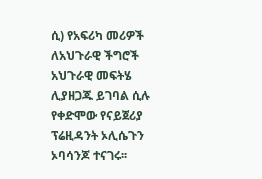ሲ) የአፍሪካ መሪዎች ለአህጉራዊ ችግሮች አህጉራዊ መፍትሄ ሊያዘጋጁ ይገባል ሲሉ የቀድሞው የናይጀሪያ ፕሬዚዳንት ኦሊሴጉን ኦባሳንጆ ተናገሩ፡፡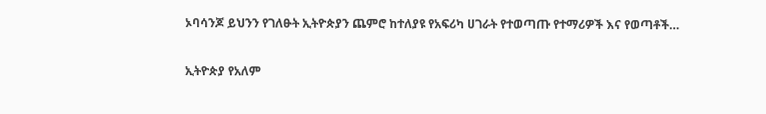ኦባሳንጆ ይህንን የገለፁት ኢትዮጵያን ጨምሮ ከተለያዩ የአፍሪካ ሀገራት የተወጣጡ የተማሪዎች እና የወጣቶች…

ኢትዮጵያ የአለም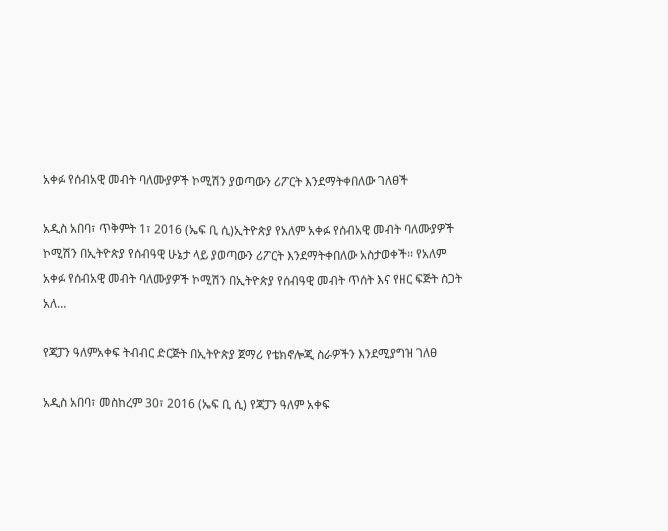አቀፉ የሰብአዊ መብት ባለሙያዎች ኮሚሽን ያወጣውን ሪፖርት እንደማትቀበለው ገለፀች

አዲስ አበባ፣ ጥቅምት 1፣ 2016 (ኤፍ ቢ ሲ)ኢትዮጵያ የአለም አቀፉ የሰብአዊ መብት ባለሙያዎች ኮሚሽን በኢትዮጵያ የሰብዓዊ ሁኔታ ላይ ያወጣውን ሪፖርት እንደማትቀበለው አስታወቀች፡፡ የአለም አቀፉ የሰብአዊ መብት ባለሙያዎች ኮሚሽን በኢትዮጵያ የሰብዓዊ መብት ጥሰት እና የዘር ፍጅት ስጋት አለ…

የጃፓን ዓለምአቀፍ ትብብር ድርጅት በኢትዮጵያ ጀማሪ የቴክኖሎጂ ስራዎችን እንደሚያግዝ ገለፀ

አዲስ አበባ፣ መስከረም 30፣ 2016 (ኤፍ ቢ ሲ) የጃፓን ዓለም አቀፍ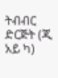ትብብር ድርጅት (ጂ አይ ካ)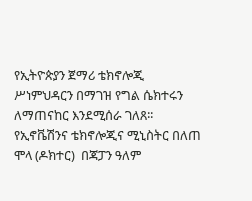የኢትዮጵያን ጀማሪ ቴክኖሎጂ ሥነምህዳርን በማገዝ የግል ሴክተሩን ለማጠናከር እንደሚሰራ ገለጸ፡፡ የኢኖቬሽንና ቴክኖሎጂና ሚኒስትር በለጠ ሞላ (ዶክተር)  በጃፓን ዓለም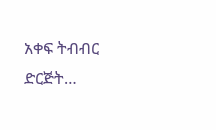አቀፍ ትብብር ድርጅት…